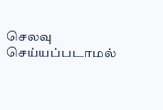செலவு செய்யப்படாமல்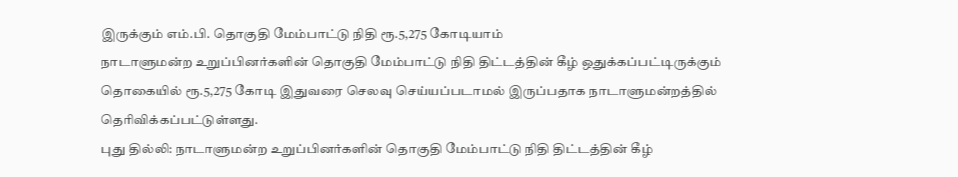இருக்கும் எம்.பி. தொகுதி மேம்பாட்டு நிதி ரூ.5,275 கோடியாம்
நாடாளுமன்ற உறுப்பினர்களின் தொகுதி மேம்பாட்டு நிதி திட்டத்தின் கீழ் ஒதுக்கப்பட்டிருக்கும் தொகையில் ரூ.5,275 கோடி இதுவரை செலவு செய்யப்படாமல் இருப்பதாக நாடாளுமன்றத்தில் தெரிவிக்கப்பட்டுள்ளது.
புது தில்லி: நாடாளுமன்ற உறுப்பினர்களின் தொகுதி மேம்பாட்டு நிதி திட்டத்தின் கீழ்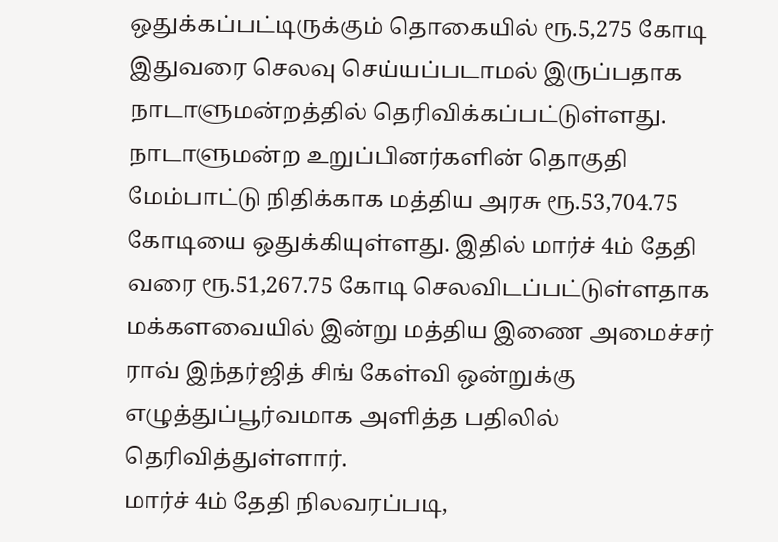ஒதுக்கப்பட்டிருக்கும் தொகையில் ரூ.5,275 கோடி இதுவரை செலவு செய்யப்படாமல் இருப்பதாக நாடாளுமன்றத்தில் தெரிவிக்கப்பட்டுள்ளது.
நாடாளுமன்ற உறுப்பினர்களின் தொகுதி மேம்பாட்டு நிதிக்காக மத்திய அரசு ரூ.53,704.75 கோடியை ஒதுக்கியுள்ளது. இதில் மார்ச் 4ம் தேதி வரை ரூ.51,267.75 கோடி செலவிடப்பட்டுள்ளதாக மக்களவையில் இன்று மத்திய இணை அமைச்சர் ராவ் இந்தர்ஜித் சிங் கேள்வி ஒன்றுக்கு எழுத்துப்பூர்வமாக அளித்த பதிலில் தெரிவித்துள்ளார்.
மார்ச் 4ம் தேதி நிலவரப்படி,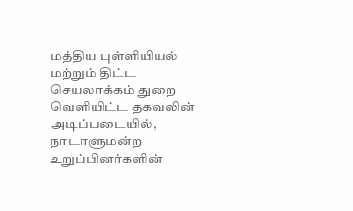மத்திய புள்ளியியல் மற்றும் திட்ட செயலாக்கம் துறை வெளியிட்ட தகவலின் அடிப்படையில், நாடாளுமன்ற உறுப்பினர்களின்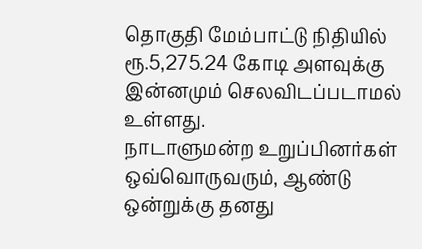தொகுதி மேம்பாட்டு நிதியில் ரூ.5,275.24 கோடி அளவுக்கு இன்னமும் செலவிடப்படாமல் உள்ளது.
நாடாளுமன்ற உறுப்பினர்கள் ஒவ்வொருவரும், ஆண்டு ஒன்றுக்கு தனது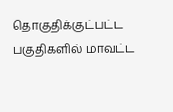தொகுதிக்குட்பட்ட பகுதிகளில் மாவட்ட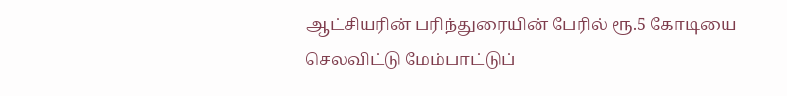ஆட்சியரின் பரிந்துரையின் பேரில் ரூ.5 கோடியை செலவிட்டு மேம்பாட்டுப்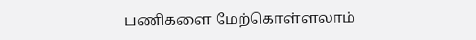பணிகளை மேற்கொள்ளலாம்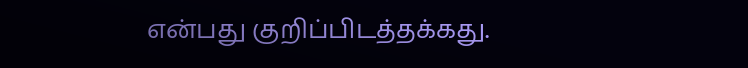என்பது குறிப்பிடத்தக்கது.